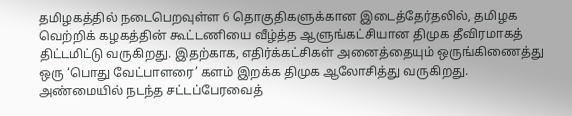தமிழகத்தில் நடைபெறவுள்ள 6 தொகுதிகளுக்கான இடைத்தேர்தலில், தமிழக வெற்றிக் கழகத்தின் கூட்டணியை வீழ்த்த ஆளுங்கட்சியான திமுக தீவிரமாகத் திட்டமிட்டு வருகிறது. இதற்காக, எதிர்க்கட்சிகள் அனைத்தையும் ஒருங்கிணைத்து ஒரு ‘பொது வேட்பாளரை’ களம் இறக்க திமுக ஆலோசித்து வருகிறது. அண்மையில் நடந்த சட்டப்பேரவைத்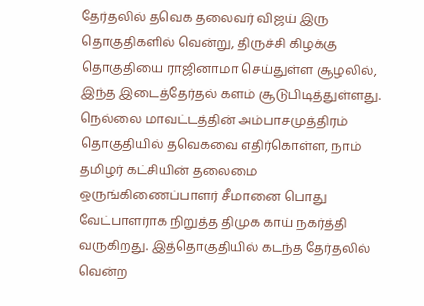தேர்தலில் தவெக தலைவர் விஜய் இரு தொகுதிகளில் வென்று, திருச்சி கிழக்கு தொகுதியை ராஜினாமா செய்துள்ள சூழலில், இந்த இடைத்தேர்தல் களம் சூடுபிடித்துள்ளது.
நெல்லை மாவட்டத்தின் அம்பாசமுத்திரம் தொகுதியில் தவெகவை எதிர்கொள்ள, நாம் தமிழர் கட்சியின் தலைமை ஒருங்கிணைப்பாளர் சீமானை பொது வேட்பாளராக நிறுத்த திமுக காய் நகர்த்தி வருகிறது. இத்தொகுதியில் கடந்த தேர்தலில் வென்ற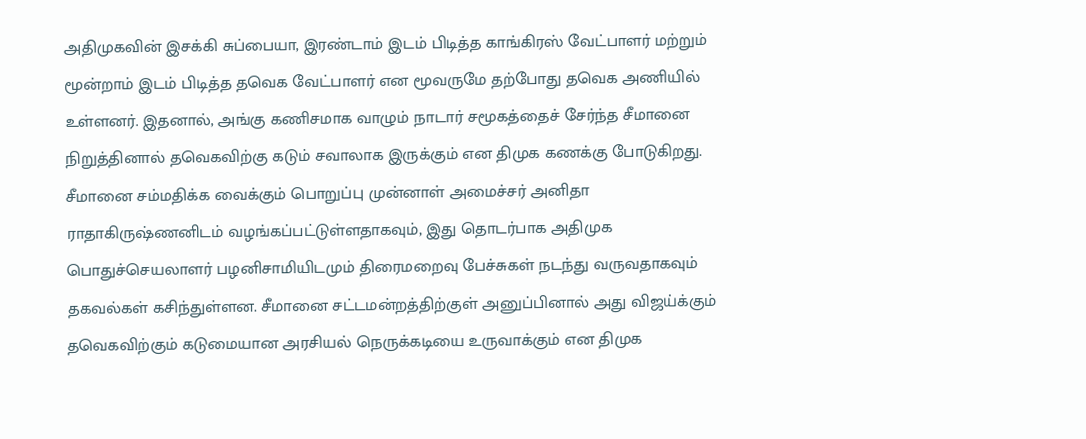அதிமுகவின் இசக்கி சுப்பையா, இரண்டாம் இடம் பிடித்த காங்கிரஸ் வேட்பாளர் மற்றும் மூன்றாம் இடம் பிடித்த தவெக வேட்பாளர் என மூவருமே தற்போது தவெக அணியில் உள்ளனர். இதனால், அங்கு கணிசமாக வாழும் நாடார் சமூகத்தைச் சேர்ந்த சீமானை நிறுத்தினால் தவெகவிற்கு கடும் சவாலாக இருக்கும் என திமுக கணக்கு போடுகிறது.
சீமானை சம்மதிக்க வைக்கும் பொறுப்பு முன்னாள் அமைச்சர் அனிதா ராதாகிருஷ்ணனிடம் வழங்கப்பட்டுள்ளதாகவும், இது தொடர்பாக அதிமுக பொதுச்செயலாளர் பழனிசாமியிடமும் திரைமறைவு பேச்சுகள் நடந்து வருவதாகவும் தகவல்கள் கசிந்துள்ளன. சீமானை சட்டமன்றத்திற்குள் அனுப்பினால் அது விஜய்க்கும் தவெகவிற்கும் கடுமையான அரசியல் நெருக்கடியை உருவாக்கும் என திமுக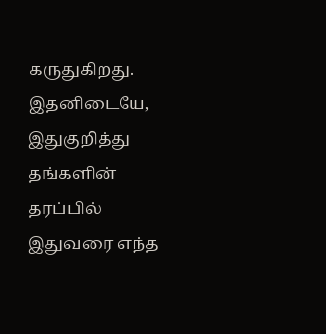கருதுகிறது. இதனிடையே, இதுகுறித்து தங்களின் தரப்பில் இதுவரை எந்த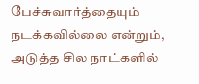பேச்சுவார்த்தையும் நடக்கவில்லை என்றும், அடுத்த சில நாட்களில்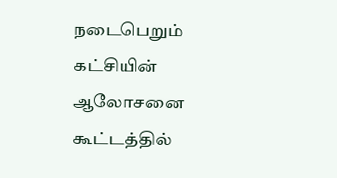நடைபெறும் கட்சியின் ஆலோசனை கூட்டத்தில்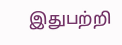இதுபற்றி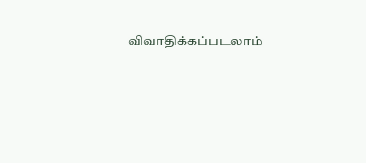விவாதிக்கப்படலாம்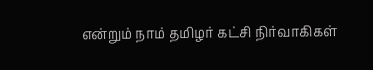என்றும் நாம் தமிழர் கட்சி நிர்வாகிகள்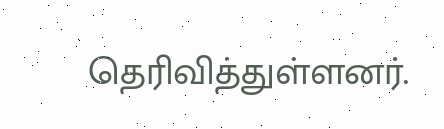தெரிவித்துள்ளனர்.